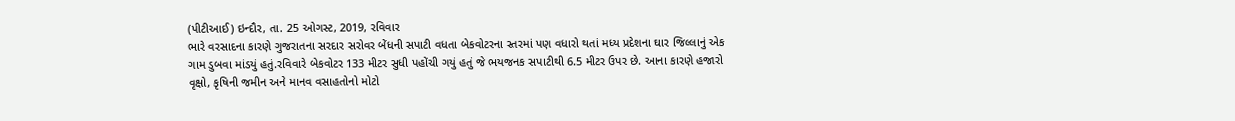(પીટીઆઈ) ઇન્દૌર, તા. 25 ઓગસ્ટ, 2019, રવિવાર
ભારે વરસાદના કારણે ગુજરાતના સરદાર સરોવર બેંધની સપાટી વધતા બેકવોટરના સ્તરમાં પણ વધારો થતાં મધ્ય પ્રદેશના ઘાર જિલ્લાનું એક ગામ ડુબવા માંડયું હતું.રવિવારે બેકવોટર 133 મીટર સુધી પહોંચી ગયું હતું જે ભયજનક સપાટીથી 6.5 મીટર ઉપર છે. આના કારણે હજારો વૃક્ષો, કૃષિની જમીન અને માનવ વસાહતોનો મોટો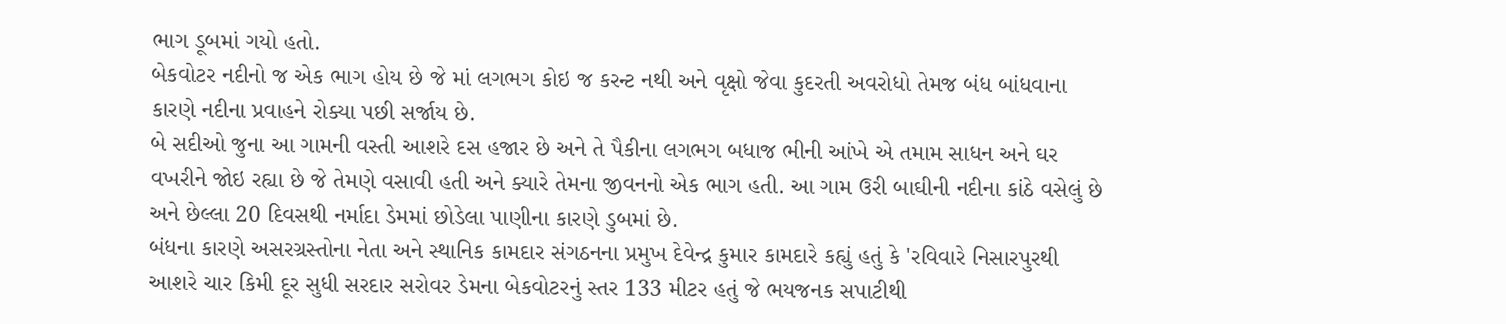ભાગ ડૂબમાં ગયો હતો.
બેકવોટર નદીનો જ એક ભાગ હોય છે જે માં લગભગ કોઇ જ કરન્ટ નથી અને વૃક્ષો જેવા કુદરતી અવરોધો તેમજ બંધ બાંધવાના કારણે નદીના પ્રવાહને રોક્યા પછી સર્જાય છે.
બે સદીઓ જુના આ ગામની વસ્તી આશરે દસ હજાર છે અને તે પૈકીના લગભગ બધાજ ભીની આંખે એ તમામ સાધન અને ઘર વખરીને જોઇ રહ્યા છે જે તેમણે વસાવી હતી અને ક્યારે તેમના જીવનનો એક ભાગ હતી. આ ગામ ઉરી બાઘીની નદીના કાંઠે વસેલું છે અને છેલ્લા 20 દિવસથી નર્માદા ડેમમાં છોડેલા પાણીના કારણે ડુબમાં છે.
બંધના કારણે અસરગ્રસ્તોના નેતા અને સ્થાનિક કામદાર સંગઠનના પ્રમુખ દેવેન્દ્ર કુમાર કામદારે કહ્યું હતું કે 'રવિવારે નિસારપુરથી આશરે ચાર કિમી દૂર સુધી સરદાર સરોવર ડેમના બેકવોટરનું સ્તર 133 મીટર હતું જે ભયજનક સપાટીથી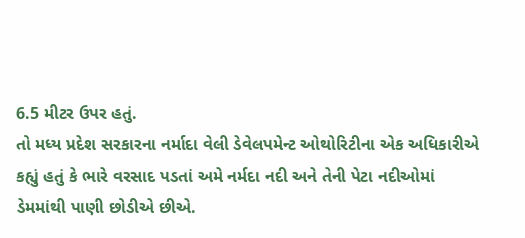6.5 મીટર ઉપર હતું.
તો મધ્ય પ્રદેશ સરકારના નર્માદા વેલી ડેવેલપમેન્ટ ઓથોરિટીના એક અધિકારીએ કહ્યું હતું કે ભારે વરસાદ પડતાં અમે નર્મદા નદી અને તેની પેટા નદીઓમાં ડેમમાંથી પાણી છોડીએ છીએ.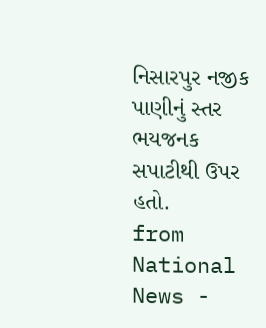નિસારપુર નજીક પાણીનું સ્તર ભયજનક સપાટીથી ઉપર હતો.
from National News -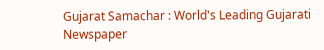Gujarat Samachar : World's Leading Gujarati Newspaper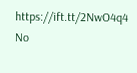https://ift.tt/2NwO4q4
No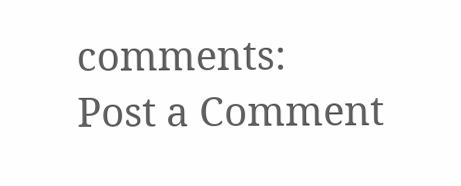comments:
Post a Comment